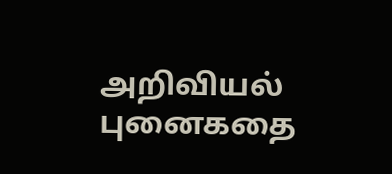அறிவியல் புனைகதை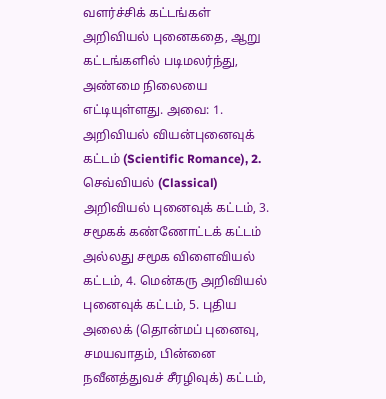வளர்ச்சிக் கட்டங்கள் அறிவியல் புனைகதை, ஆறு கட்டங்களில் படிமலர்ந்து, அண்மை நிலையை எட்டியுள்ளது. அவை: 1. அறிவியல் வியன்புனைவுக் கட்டம் (Scientific Romance), 2. செவ்வியல் (Classical) அறிவியல் புனைவுக் கட்டம், 3. சமூகக் கண்ணோட்டக் கட்டம் அல்லது சமூக விளைவியல் கட்டம், 4. மென்கரு அறிவியல் புனைவுக் கட்டம், 5. புதிய அலைக் (தொன்மப் புனைவு, சமயவாதம், பின்னை நவீனத்துவச் சீரழிவுக்) கட்டம்,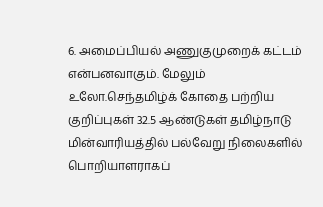6. அமைப்பியல் அணுகுமுறைக் கட்டம் என்பனவாகும். மேலும்
உலோ.செந்தமிழ்க் கோதை பற்றிய குறிப்புகள் 32.5 ஆண்டுகள் தமிழ்நாடு மின்வாரியத்தில் பல்வேறு நிலைகளில் பொறியாளராகப்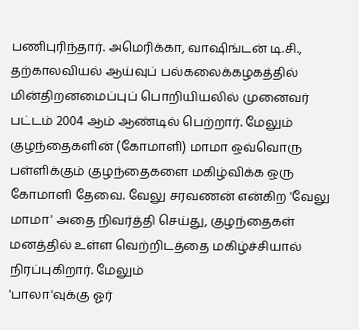பணிபுரிந்தார். அமெரிக்கா, வாஷிங்டன் டி.சி., தற்காலவியல் ஆய்வுப் பல்கலைக்கழகத்தில் மின்திறனமைப்புப் பொறியியலில் முனைவர் பட்டம் 2004 ஆம் ஆண்டில் பெற்றார். மேலும்
குழந்தைகளின் (கோமாளி) மாமா ஒவ்வொரு பள்ளிக்கும் குழந்தைகளை மகிழ்விக்க ஒரு கோமாளி தேவை. வேலு சரவணன் என்கிற 'வேலு மாமா' அதை நிவர்த்தி செய்து, குழந்தைகள் மனத்தில் உள்ள வெற்றிடத்தை மகிழ்ச்சியால் நிரப்புகிறார். மேலும்
'பாலா'வுக்கு ஓர்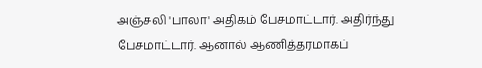அஞ்சலி 'பாலா' அதிகம் பேசமாட்டார். அதிர்ந்து பேசமாட்டார். ஆனால் ஆணித்தரமாகப்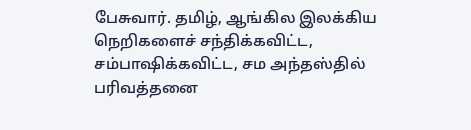பேசுவார். தமிழ், ஆங்கில இலக்கிய நெறிகளைச் சந்திக்கவிட்ட, சம்பாஷிக்கவிட்ட, சம அந்தஸ்தில் பரிவத்தனை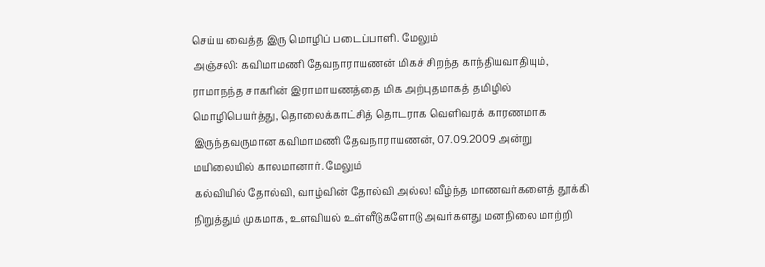செய்ய வைத்த இரு மொழிப் படைப்பாளி. மேலும்
அஞ்சலி: கவிமாமணி தேவநாராயணன் மிகச் சிறந்த காந்தியவாதியும், ராமாநந்த சாகரின் இராமாயணத்தை மிக அற்புதமாகத் தமிழில் மொழிபெயர்த்து, தொலைக்காட்சித் தொடராக வெளிவரக் காரணமாக இருந்தவருமான கவிமாமணி தேவநாராயணன், 07.09.2009 அன்று மயிலையில் காலமானார். மேலும்
கல்வியில் தோல்வி, வாழ்வின் தோல்வி அல்ல! வீழ்ந்த மாணவர்களைத் தூக்கி நிறுத்தும் முகமாக, உளவியல் உள்ளீடுகளோடு அவர்களது மனநிலை மாற்றி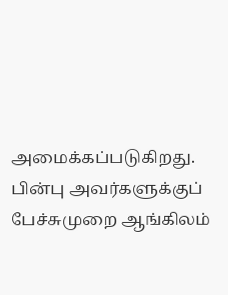அமைக்கப்படுகிறது. பின்பு அவர்களுக்குப் பேச்சுமுறை ஆங்கிலம்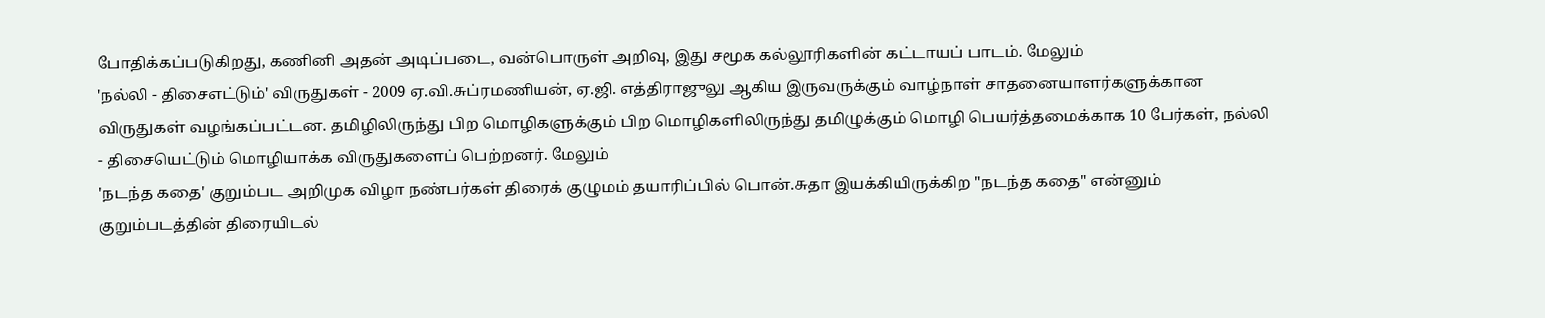போதிக்கப்படுகிறது, கணினி அதன் அடிப்படை, வன்பொருள் அறிவு, இது சமூக கல்லூரிகளின் கட்டாயப் பாடம். மேலும்
'நல்லி - திசைஎட்டும்' விருதுகள் - 2009 ஏ.வி.சுப்ரமணியன், ஏ.ஜி. எத்திராஜுலு ஆகிய இருவருக்கும் வாழ்நாள் சாதனையாளர்களுக்கான விருதுகள் வழங்கப்பட்டன. தமிழிலிருந்து பிற மொழிகளுக்கும் பிற மொழிகளிலிருந்து தமிழுக்கும் மொழி பெயர்த்தமைக்காக 10 பேர்கள், நல்லி - திசையெட்டும் மொழியாக்க விருதுகளைப் பெற்றனர். மேலும்
'நடந்த கதை' குறும்பட அறிமுக விழா நண்பர்கள் திரைக் குழுமம் தயாரிப்பில் பொன்.சுதா இயக்கியிருக்கிற "நடந்த கதை" என்னும் குறும்படத்தின் திரையிடல்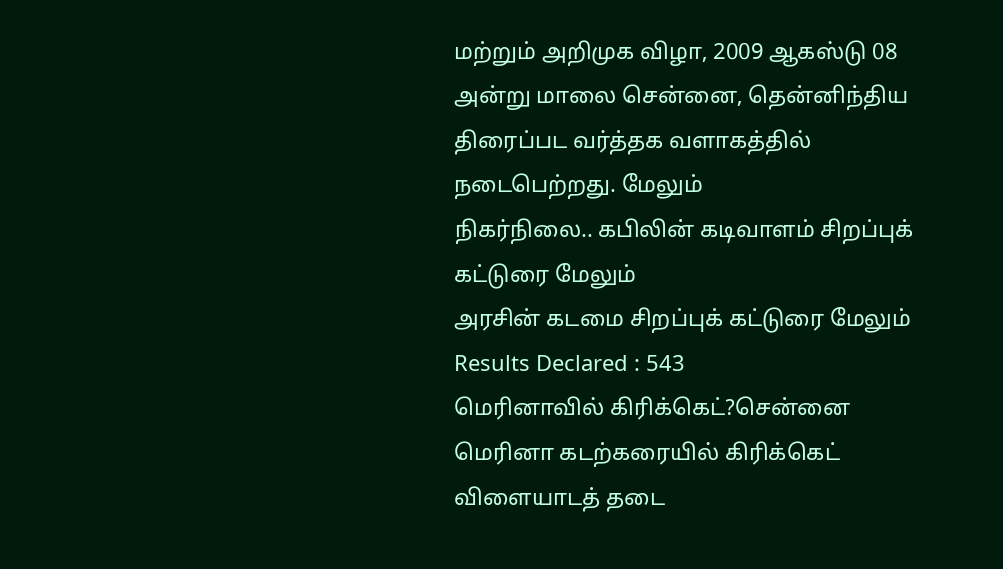மற்றும் அறிமுக விழா, 2009 ஆகஸ்டு 08 அன்று மாலை சென்னை, தென்னிந்திய திரைப்பட வர்த்தக வளாகத்தில் நடைபெற்றது. மேலும்
நிகர்நிலை.. கபிலின் கடிவாளம் சிறப்புக் கட்டுரை மேலும்
அரசின் கடமை சிறப்புக் கட்டுரை மேலும்
Results Declared : 543
மெரினாவில் கிரிக்கெட்?சென்னை மெரினா கடற்கரையில் கிரிக்கெட் விளையாடத் தடை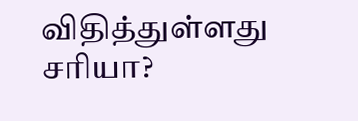விதித்துள்ளது சரியா?